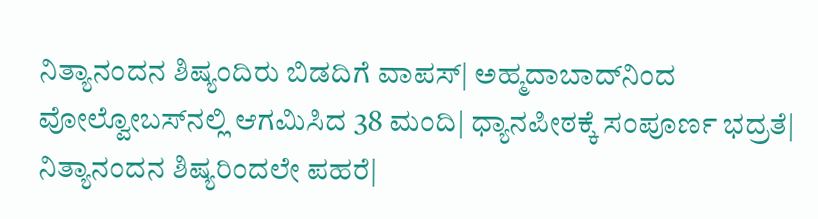ನಿತ್ಯಾನಂದನ ಶಿಷ್ಯಂದಿರು ಬಿಡದಿಗೆ ವಾಪಸ್‌| ಅಹ್ಮದಾಬಾದ್‌ನಿಂದ ವೋಲ್ವೋಬಸ್‌ನಲ್ಲಿ ಆಗಮಿಸಿದ 38 ಮಂದಿ| ಧ್ಯಾನಪೀಠಕ್ಕೆ ಸಂಪೂರ್ಣ ಭದ್ರತೆ| ನಿತ್ಯಾನಂದನ ಶಿಷ್ಯರಿಂದಲೇ ಪಹರೆ|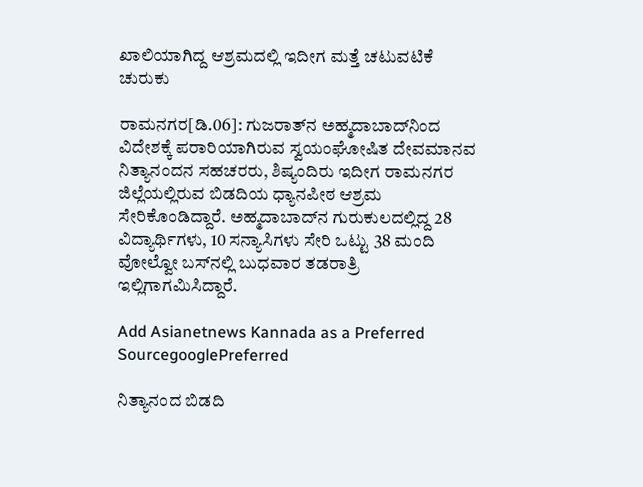ಖಾಲಿಯಾಗಿದ್ದ ಆಶ್ರಮದಲ್ಲಿ ಇದೀಗ ಮತ್ತೆ ಚಟುವಟಿಕೆ ಚುರುಕು

ರಾಮನಗರ[ಡಿ.06]: ಗುಜರಾತ್‌ನ ಅಹ್ಮದಾಬಾದ್‌ನಿಂದ ವಿದೇಶಕ್ಕೆ ಪರಾರಿಯಾಗಿರುವ ಸ್ವಯಂಘೋಷಿತ ದೇವಮಾನವ ನಿತ್ಯಾನಂದನ ಸಹಚರರು, ಶಿಷ್ಯಂದಿರು ಇದೀಗ ರಾಮನಗರ ಜಿಲ್ಲೆಯಲ್ಲಿರುವ ಬಿಡದಿಯ ಧ್ಯಾನಪೀಠ ಆಶ್ರಮ ಸೇರಿಕೊಂಡಿದ್ದಾರೆ. ಅಹ್ಮದಾಬಾದ್‌ನ ಗುರುಕುಲದಲ್ಲಿದ್ದ 28 ವಿದ್ಯಾರ್ಥಿಗಳು, 10 ಸನ್ಯಾಸಿಗಳು ಸೇರಿ ಒಟ್ಟು 38 ಮಂದಿ ವೋಲ್ವೋ ಬಸ್‌ನಲ್ಲಿ ಬುಧವಾರ ತಡರಾತ್ರಿ ಇಲ್ಲಿಗಾಗಮಿಸಿದ್ದಾರೆ.

Add Asianetnews Kannada as a Preferred SourcegooglePreferred

ನಿತ್ಯಾನಂದ ಬಿಡದಿ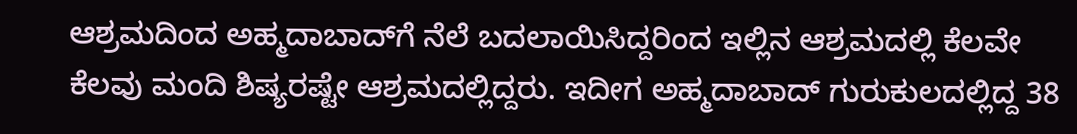ಆಶ್ರಮದಿಂದ ಅಹ್ಮದಾಬಾದ್‌ಗೆ ನೆಲೆ ಬದಲಾಯಿಸಿದ್ದರಿಂದ ಇಲ್ಲಿನ ಆಶ್ರಮದಲ್ಲಿ ಕೆಲವೇ ಕೆಲವು ಮಂದಿ ಶಿಷ್ಯರಷ್ಟೇ ಆಶ್ರಮದಲ್ಲಿದ್ದರು. ಇದೀಗ ಅಹ್ಮದಾಬಾದ್‌ ಗುರುಕುಲದಲ್ಲಿದ್ದ 38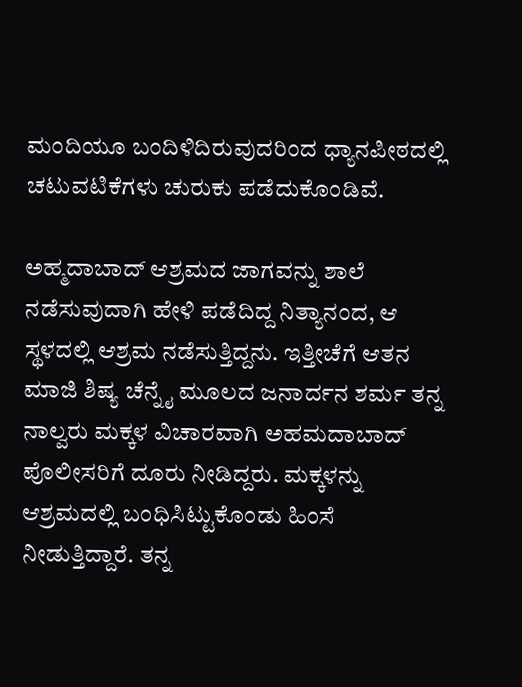ಮಂದಿಯೂ ಬಂದಿಳಿದಿರುವುದರಿಂದ ಧ್ಯಾನಪೀಠದಲ್ಲಿ ಚಟುವಟಿಕೆಗಳು ಚುರುಕು ಪಡೆದುಕೊಂಡಿವೆ.

ಅಹ್ಮದಾಬಾದ್‌ ಆಶ್ರಮದ ಜಾಗವನ್ನು ಶಾಲೆ ನಡೆಸುವುದಾಗಿ ಹೇಳಿ ಪಡೆದಿದ್ದ ನಿತ್ಯಾನಂದ, ಆ ಸ್ಥಳದಲ್ಲಿ ಆಶ್ರಮ ನಡೆಸುತ್ತಿದ್ದನು. ಇತ್ತೀಚೆಗೆ ಆತನ ಮಾಜಿ ಶಿಷ್ಯ ಚೆನ್ನೈ ಮೂಲದ ಜನಾರ್ದನ ಶರ್ಮ ತನ್ನ ನಾಲ್ವರು ಮಕ್ಕಳ ವಿಚಾರವಾಗಿ ಅಹಮದಾಬಾದ್‌ ಪೊಲೀಸರಿಗೆ ದೂರು ನೀಡಿದ್ದರು. ಮಕ್ಕಳನ್ನು ಆಶ್ರಮದಲ್ಲಿ ಬಂಧಿಸಿಟ್ಟುಕೊಂಡು ಹಿಂಸೆ ನೀಡುತ್ತಿದ್ದಾರೆ. ತನ್ನ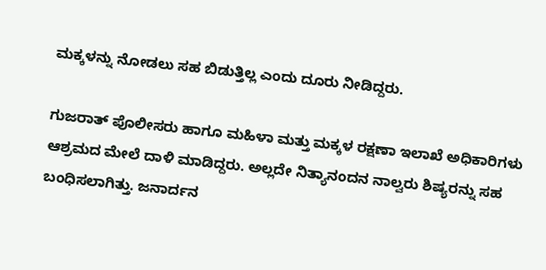ಮಕ್ಕಳನ್ನು ನೋಡಲು ಸಹ ಬಿಡುತ್ತಿಲ್ಲ ಎಂದು ದೂರು ನೀಡಿದ್ದರು.

ಗುಜರಾತ್‌ ಪೊಲೀಸರು ಹಾಗೂ ಮಹಿಳಾ ಮತ್ತು ಮಕ್ಕಳ ರಕ್ಷಣಾ ಇಲಾಖೆ ಅಧಿಕಾರಿಗಳು ಆಶ್ರಮದ ಮೇಲೆ ದಾಳಿ ಮಾಡಿದ್ದರು. ಅಲ್ಲದೇ ನಿತ್ಯಾನಂದನ ನಾಲ್ವರು ಶಿಷ್ಯರನ್ನು ಸಹ ಬಂಧಿಸಲಾಗಿತ್ತು. ಜನಾರ್ದನ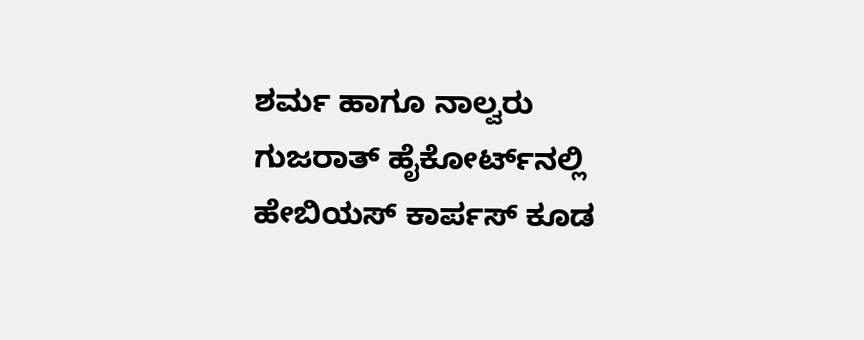ಶರ್ಮ ಹಾಗೂ ನಾಲ್ವರು ಗುಜರಾತ್‌ ಹೈಕೋರ್ಟ್‌ನಲ್ಲಿ ಹೇಬಿಯಸ್‌ ಕಾರ್ಪಸ್‌ ಕೂಡ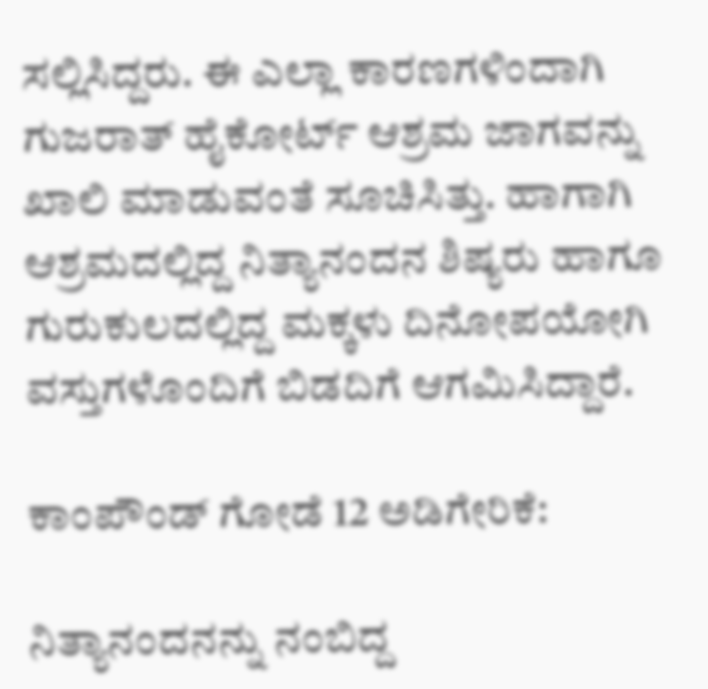ಸಲ್ಲಿಸಿದ್ದರು. ಈ ಎಲ್ಲಾ ಕಾರಣಗಳಿಂದಾಗಿ ಗುಜರಾತ್‌ ಹೈಕೋರ್ಟ್‌ ಆಶ್ರಮ ಜಾಗವನ್ನು ಖಾಲಿ ಮಾಡುವಂತೆ ಸೂಚಿಸಿತ್ತು. ಹಾಗಾಗಿ ಆಶ್ರಮದಲ್ಲಿದ್ದ ನಿತ್ಯಾನಂದನ ಶಿಷ್ಯರು ಹಾಗೂ ಗುರುಕುಲದಲ್ಲಿದ್ದ ಮಕ್ಕಳು ದಿನೋಪಯೋಗಿ ವಸ್ತುಗಳೊಂದಿಗೆ ಬಿಡದಿಗೆ ಆಗಮಿಸಿದ್ದಾರೆ.

ಕಾಂಪೌಂಡ್‌ ಗೋಡೆ 12 ಅಡಿಗೇರಿಕೆ:

ನಿತ್ಯಾನಂದನನ್ನು ನಂಬಿದ್ದ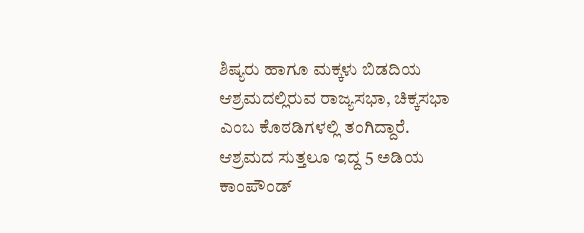ಶಿಷ್ಯರು ಹಾಗೂ ಮಕ್ಕಳು ಬಿಡದಿಯ ಆಶ್ರಮದಲ್ಲಿರುವ ರಾಜ್ಯಸಭಾ, ಚಿಕ್ಕಸಭಾ ಎಂಬ ಕೊಠಡಿಗಳಲ್ಲಿ ತಂಗಿದ್ದಾರೆ. ಆಶ್ರಮದ ಸುತ್ತಲೂ ಇದ್ದ 5 ಅಡಿಯ ಕಾಂಪೌಂಡ್‌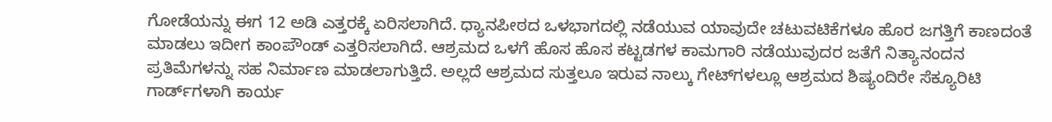ಗೋಡೆಯನ್ನು ಈಗ 12 ಅಡಿ ಎತ್ತರಕ್ಕೆ ಏರಿಸಲಾಗಿದೆ. ಧ್ಯಾನಪೀಠದ ಒಳಭಾಗದಲ್ಲಿ ನಡೆಯುವ ಯಾವುದೇ ಚಟುವಟಿಕೆಗಳೂ ಹೊರ ಜಗತ್ತಿಗೆ ಕಾಣದಂತೆ ಮಾಡಲು ಇದೀಗ ಕಾಂಪೌಂಡ್‌ ಎತ್ತರಿಸಲಾಗಿದೆ. ಆಶ್ರಮದ ಒಳಗೆ ಹೊಸ ಹೊಸ ಕಟ್ಟಡಗಳ ಕಾಮಗಾರಿ ನಡೆಯುವುದರ ಜತೆಗೆ ನಿತ್ಯಾನಂದನ ಪ್ರತಿಮೆಗಳನ್ನು ಸಹ ನಿರ್ಮಾಣ ಮಾಡಲಾಗುತ್ತಿದೆ. ಅಲ್ಲದೆ ಆಶ್ರಮದ ಸುತ್ತಲೂ ಇರುವ ನಾಲ್ಕು ಗೇಟ್‌ಗಳಲ್ಲೂ ಆಶ್ರಮದ ಶಿಷ್ಯಂದಿರೇ ಸೆಕ್ಯೂರಿಟಿ ಗಾರ್ಡ್‌ಗಳಾಗಿ ಕಾರ್ಯ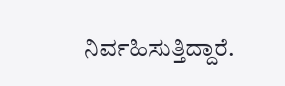ನಿರ್ವಹಿಸುತ್ತಿದ್ದಾರೆ.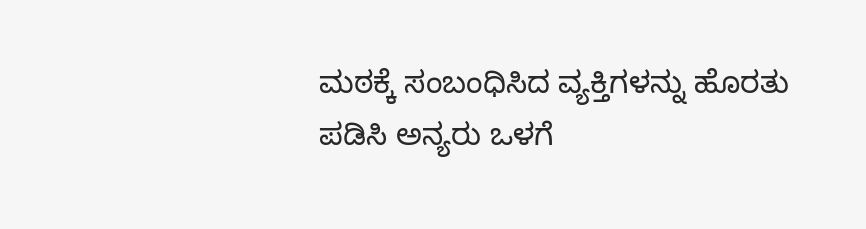ಮಠಕ್ಕೆ ಸಂಬಂಧಿಸಿದ ವ್ಯಕ್ತಿಗಳನ್ನು ಹೊರತು ಪಡಿಸಿ ಅನ್ಯರು ಒಳಗೆ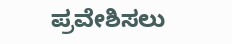ಪ್ರವೇಶಿಸಲು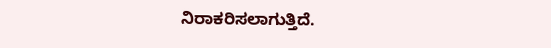ನಿರಾಕರಿಸಲಾಗುತ್ತಿದೆ.